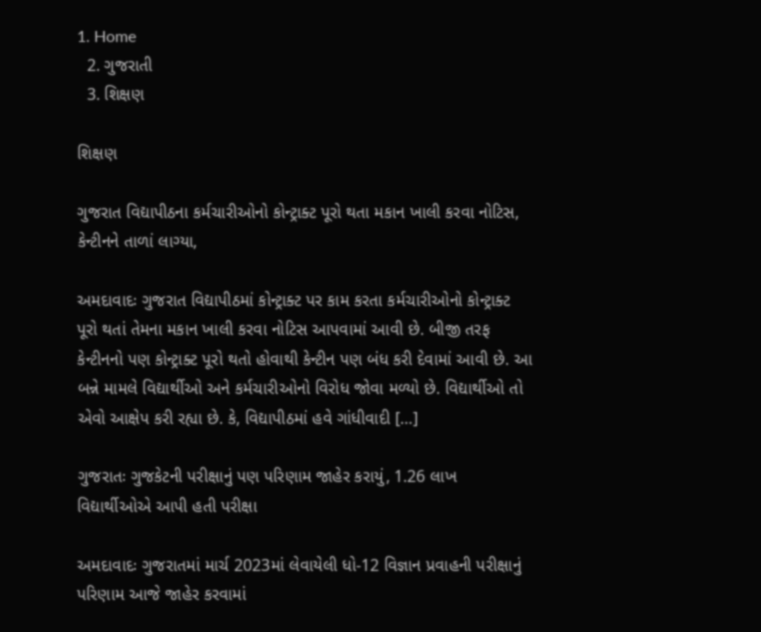1. Home
  2. ગુજરાતી
  3. શિક્ષણ

શિક્ષણ

ગુજરાત વિદ્યાપીઠના કર્મચારીઓનો કોન્ટ્રાક્ટ પૂરો થતા મકાન ખાલી કરવા નોટિસ, કેન્ટીનને તાળાં લાગ્યા,

અમદાવાદઃ ગુજરાત વિદ્યાપીઠમાં કોન્ટ્રાક્ટ પર કામ કરતા કર્મચારીઓનો કોન્ટ્રાક્ટ પૂરો થતાં તેમના મકાન ખાલી કરવા નોટિસ આપવામાં આવી છે. બીજી તરફ કેન્ટીનનો પણ કોન્ટ્રાક્ટ પૂરો થતો હોવાથી કેન્ટીન પણ બંધ કરી દેવામાં આવી છે. આ બન્ને મામલે વિદ્યાર્થીઓ અને કર્મચારીઓનો વિરોધ જોવા મળ્યો છે. વિદ્યાર્થીઓ તો એવો આક્ષેપ કરી રહ્યા છે. કે, વિદ્યાપીઠમાં હવે ગાંધીવાદી […]

ગુજરાતઃ ગુજકેટની પરીક્ષાનું પણ પરિણામ જાહેર કરાયું, 1.26 લાખ વિદ્યાર્થીઓએ આપી હતી પરીક્ષા

અમદાવાદઃ ગુજરાતમાં માર્ચ 2023માં લેવાયેલી ધો-12 વિજ્ઞાન પ્રવાહની પરીક્ષાનું પરિણામ આજે જાહેર કરવામાં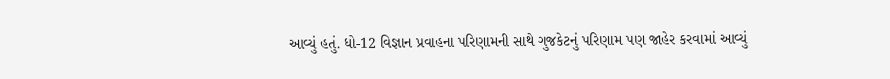આવ્યું હતું. ધો-12 વિજ્ઞાન પ્રવાહના પરિણામની સાથે ગુજકેટનું પરિણામ પણ જાહેર કરવામાં આવ્યું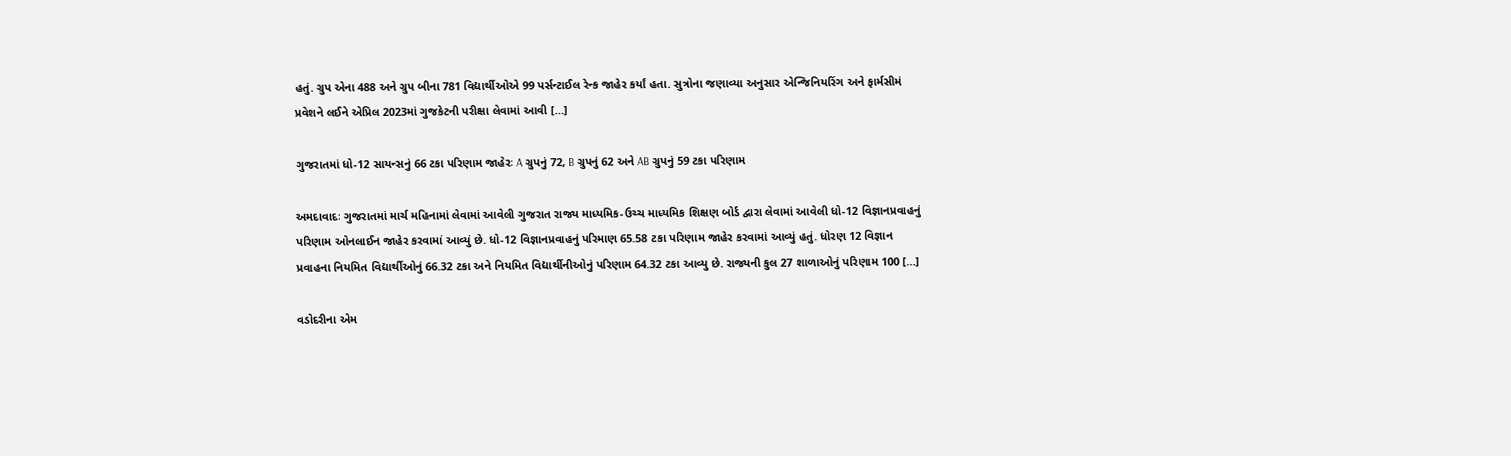હતું. ગ્રુપ એના 488 અને ગ્રુપ બીના 781 વિદ્યાર્થીઓએ 99 પર્સન્ટાઈલ રેન્ક જાહેર કર્યાં હતા. સુત્રોના જણાવ્યા અનુસાર એન્જિનિયરિંગ અને ફાર્મસીમં પ્રવેશને લઈને એપ્રિલ 2023માં ગુજકેટની પરીક્ષા લેવામાં આવી […]

ગુજરાતમાં ધો-12 સાયન્સનું 66 ટકા પરિણામ જાહેરઃ A ગ્રુપનું 72, B ગ્રુપનું 62 અને AB ગ્રુપનું 59 ટકા પરિણામ

અમદાવાદઃ ગુજરાતમાં માર્ચ મહિનામાં લેવામાં આવેલી ગુજરાત રાજ્ય માધ્યમિક-ઉચ્ચ માધ્યમિક શિક્ષણ બોર્ડ દ્વારા લેવામાં આવેલી ધો-12 વિજ્ઞાનપ્રવાહનું પરિણામ ઓનલાઈન જાહેર કરવામાં આવ્યું છે. ધો-12 વિજ્ઞાનપ્રવાહનું પરિમાણ 65.58 ટકા પરિણામ જાહેર કરવામાં આવ્યું હતું. ધોરણ 12 વિજ્ઞાન પ્રવાહના નિયમિત વિદ્યાર્થીઓનું 66.32 ટકા અને નિયમિત વિદ્યાર્થીનીઓનું પરિણામ 64.32 ટકા આવ્યુ છે. રાજ્યની કુલ 27 શાળાઓનું પરિણામ 100 […]

વડોદરીના એમ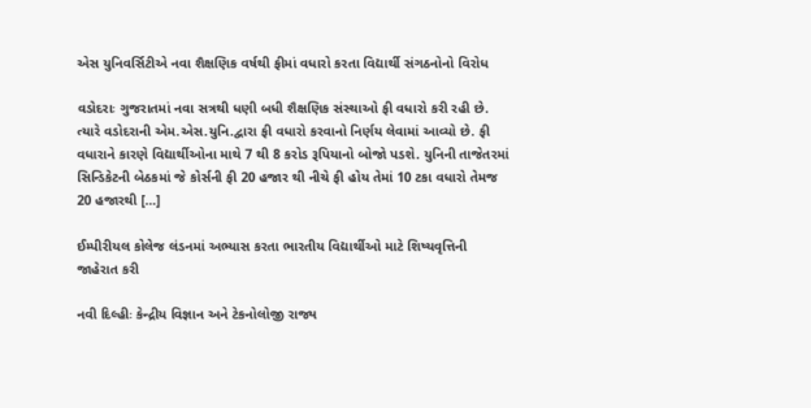એસ યુનિવર્સિટીએ નવા શૈક્ષણિક વર્ષથી ફીમાં વધારો કરતા વિદ્યાર્થી સંગઠનોનો વિરોધ

વડોદરાઃ ગુજરાતમાં નવા સત્રથી ધણી બધી શૈક્ષણિક સંસ્થાઓ ફી વધારો કરી રહી છે. ત્યારે વડોદરાની એમ.એસ.યુનિ.દ્વારા ફી વધારો કરવાનો નિર્ણય લેવામાં આવ્યો છે. ફી વધારાને કારણે વિદ્યાર્થીઓના માથે 7 થી 8 કરોડ રૂપિયાનો બોજો પડશે. યુનિની તાજેતરમાં સિન્ડિકેટની બેઠકમાં જે કોર્સની ફી 20 હજાર થી નીચે ફી હોય તેમાં 10 ટકા વધારો તેમજ 20 હજારથી […]

ઈમ્પીરીયલ કોલેજ લંડનમાં અભ્યાસ કરતા ભારતીય વિદ્યાર્થીઓ માટે શિષ્યવૃત્તિની જાહેરાત કરી

નવી દિલ્હીઃ કેન્દ્રીય વિજ્ઞાન અને ટેકનોલોજી રાજ્ય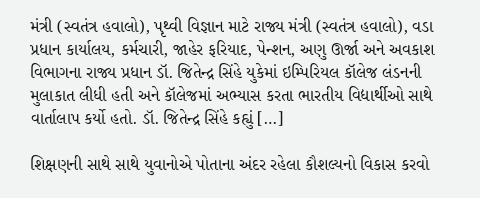મંત્રી (સ્વતંત્ર હવાલો), પૃથ્વી વિજ્ઞાન માટે રાજ્ય મંત્રી (સ્વતંત્ર હવાલો), વડા પ્રધાન કાર્યાલય, કર્મચારી, જાહેર ફરિયાદ, પેન્શન, અણુ ઊર્જા અને અવકાશ વિભાગના રાજ્ય પ્રધાન ડૉ. જિતેન્દ્ર સિંહે યુકેમાં ઇમ્પિરિયલ કૉલેજ લંડનની મુલાકાત લીધી હતી અને કૉલેજમાં અભ્યાસ કરતા ભારતીય વિદ્યાર્થીઓ સાથે વાર્તાલાપ કર્યો હતો. ડૉ. જિતેન્દ્ર સિંહે કહ્યું […]

શિક્ષણની સાથે સાથે યુવાનોએ પોતાના અંદર રહેલા કૌશલ્યનો વિકાસ કરવો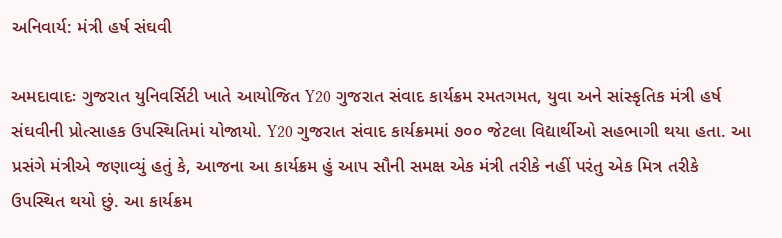અનિવાર્ય: મંત્રી હર્ષ સંઘવી

અમદાવાદઃ ગુજરાત યુનિવર્સિટી ખાતે આયોજિત Y20 ગુજરાત સંવાદ કાર્યક્રમ રમતગમત, યુવા અને સાંસ્કૃતિક મંત્રી હર્ષ સંઘવીની પ્રોત્સાહક ઉપસ્થિતિમાં યોજાયો. Y20 ગુજરાત સંવાદ કાર્યક્રમમાં ૭૦૦ જેટલા વિદ્યાર્થીઓ સહભાગી થયા હતા. આ પ્રસંગે મંત્રીએ જણાવ્યું હતું કે, આજના આ કાર્યક્રમ હું આપ સૌની સમક્ષ એક મંત્રી તરીકે નહીં પરંતુ એક મિત્ર તરીકે ઉપસ્થિત થયો છું. આ કાર્યક્રમ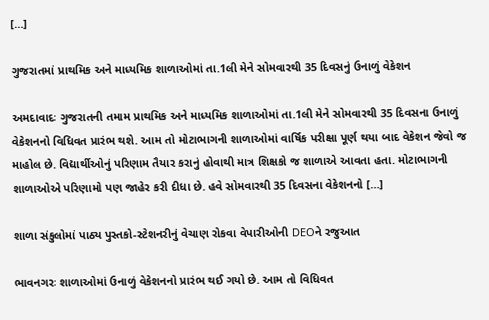[…]

ગુજરાતમાં પ્રાથમિક અને માધ્યમિક શાળાઓમાં તા.1લી મેને સોમવારથી 35 દિવસનું ઉનાળું વેકેશન

અમદાવાદઃ ગુજરાતની તમામ પ્રાથમિક અને માધ્યમિક શાળાઓમાં તા.1લી મેને સોમવારથી 35 દિવસના ઉનાળું વેકેશનનો વિધિવત પ્રારંભ થશે. આમ તો મોટાભાગની શાળાઓમાં વાર્ષિક પરીક્ષા પૂર્ણ થયા બાદ વેકેશન જેવો જ માહોલ છે. વિદ્યાર્થીઓનું પરિણામ તૈયાર કરાનું હોવાથી માત્ર શિક્ષકો જ શાળાએ આવતા હતા. મોટાભાગની શાળાઓએ પરિણામો પણ જાહેર કરી દીધા છે. હવે સોમવારથી 35 દિવસના વેકેશનનો […]

શાળા સંકુલોમાં પાઠ્ય પુસ્તકો-સ્ટેશનરીનું વેચાણ રોકવા વેપારીઓની DEOને રજુઆત

ભાવનગરઃ શાળાઓમાં ઉનાળું વેકેશનનો પ્રારંભ થઈ ગયો છે. આમ તો વિધિવત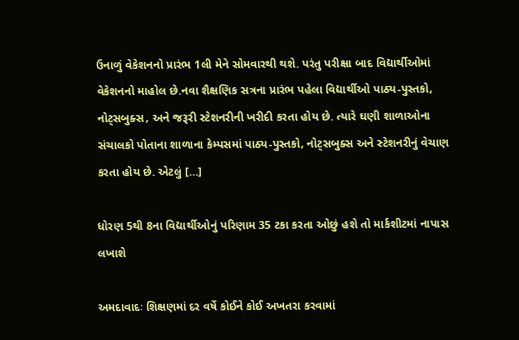ઉનાળું વેકેશનનો પ્રારંભ 1લી મેને સોમવારથી થશે. પરંતુ પરીક્ષા બાદ વિદ્યાર્થીઓમાં વેકેશનનો માહોલ છે.નવા શૈક્ષણિક સત્રના પ્રારંભ પહેલા વિદ્યાર્થીઓ પાઠ્ય-પુસ્તકો, નોટ્સબુક્સ, અને જરૂરી સ્ટેશનરીની ખરીદી કરતા હોય છે. ત્યારે ઘણી શાળાઓના સંચાલકો પોતાના શાળાના કેમ્પસમાં પાઠ્ય-પુસ્તકો, નોટ્સબુક્સ અને સ્ટેશનરીનું વેચાણ કરતા હોય છે. એટલું […]

ધોરણ 5થી 8ના વિદ્યાર્થીઓનું પરિણામ 35 ટકા કરતા ઓછું હશે તો માર્કશીટમાં નાપાસ લખાશે

અમદાવાદઃ શિક્ષણમાં દર વર્ષે કોઈને કોઈ અખતરા કરવામાં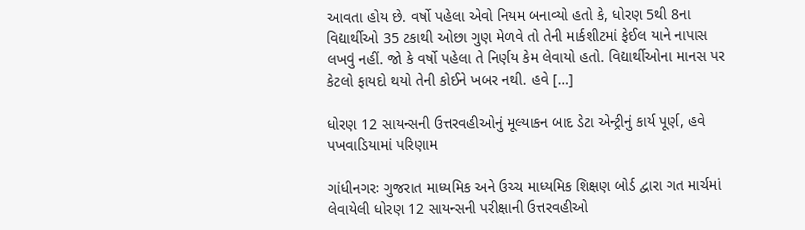આવતા હોય છે. વર્ષો પહેલા એવો નિયમ બનાવ્યો હતો કે, ધોરણ 5થી 8ના વિદ્યાર્થીઓ 35 ટકાથી ઓછા ગુણ મેળવે તો તેની માર્કશીટમાં ફેઈલ યાને નાપાસ લખવું નહીં. જો કે વર્ષો પહેલા તે નિર્ણય કેમ લેવાયો હતો. વિદ્યાર્થીઓના માનસ પર કેટલો ફાયદો થયો તેની કોઈને ખબર નથી. હવે […]

ધોરણ 12 સાયન્સની ઉત્તરવહીઓનું મૂલ્યાકન બાદ ડેટા એન્ટ્રીનું કાર્ય પૂર્ણ, હવે પખવાડિયામાં પરિણામ

ગાંધીનગરઃ ગુજરાત માધ્યમિક અને ઉચ્ચ માધ્યમિક શિક્ષણ બોર્ડ દ્વારા ગત માર્ચમાં લેવાયેલી ધોરણ 12 સાયન્સની પરીક્ષાની ઉત્તરવહીઓ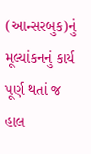(આન્સરબુક)નું મૂલ્યાંકનનું કાર્ય પૂર્ણ થતાં જ હાલ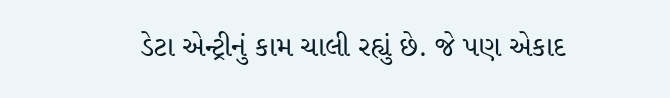ડેટા એન્ટ્રીનું કામ ચાલી રહ્યું છે. જે પણ એકાદ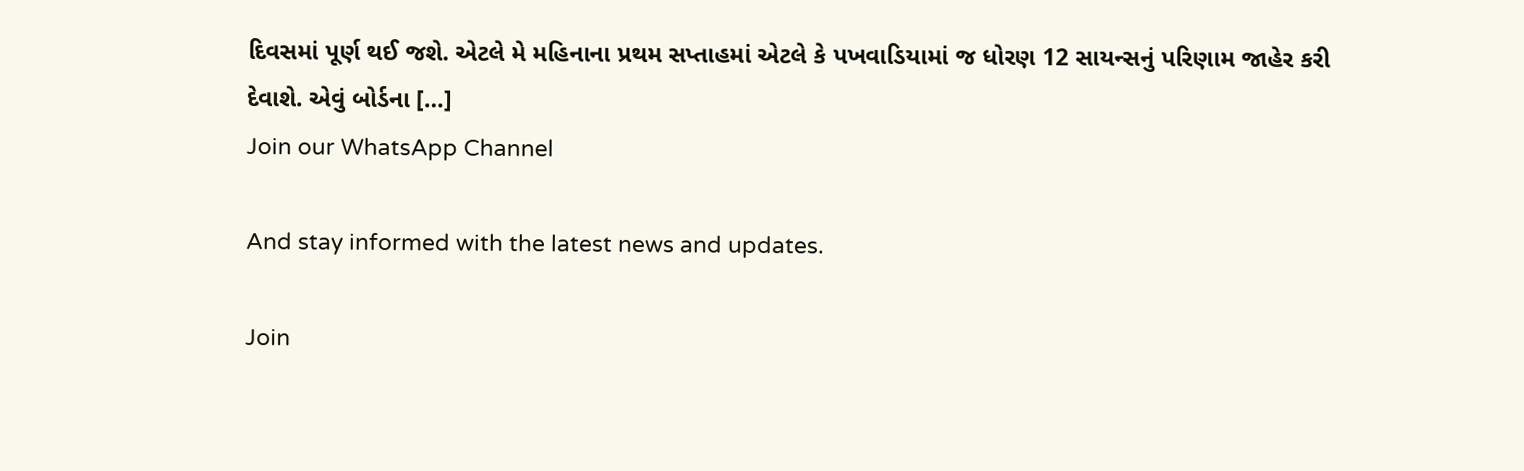દિવસમાં પૂર્ણ થઈ જશે. એટલે મે મહિનાના પ્રથમ સપ્તાહમાં એટલે કે પખવાડિયામાં જ ધોરણ 12 સાયન્સનું પરિણામ જાહેર કરી દેવાશે. એવું બોર્ડના […]
Join our WhatsApp Channel

And stay informed with the latest news and updates.

Join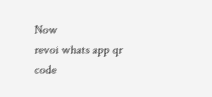Now
revoi whats app qr code